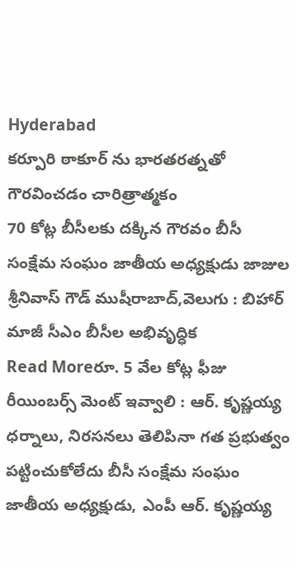Hyderabad
కర్పూరి ఠాకూర్ ను భారతరత్నతో గౌరవించడం చారిత్రాత్మకం
70 కోట్ల బీసీలకు దక్కిన గౌరవం బీసీ సంక్షేమ సంఘం జాతీయ అధ్యక్షుడు జాజుల శ్రీనివాస్ గౌడ్ ముషీరాబాద్,వెలుగు : బిహార్ మాజీ సీఎం బీసీల అభివృద్ధిక
Read Moreరూ. 5 వేల కోట్ల ఫీజు రీయింబర్స్ మెంట్ ఇవ్వాలి : ఆర్. కృష్ణయ్య
ధర్నాలు, నిరసనలు తెలిపినా గత ప్రభుత్వం పట్టించుకోలేదు బీసీ సంక్షేమ సంఘం జాతీయ అధ్యక్షుడు, ఎంపీ ఆర్. కృష్ణయ్య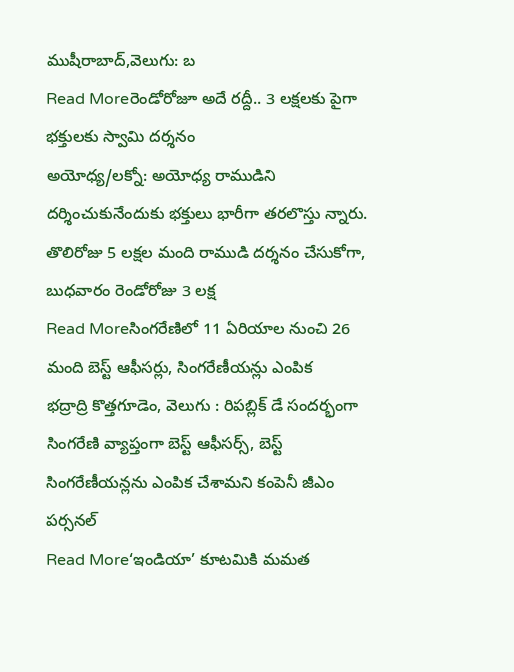ముషీరాబాద్,వెలుగు: బ
Read Moreరెండోరోజూ అదే రద్దీ.. 3 లక్షలకు పైగా భక్తులకు స్వామి దర్శనం
అయోధ్య/లక్నో: అయోధ్య రాముడిని దర్శించుకునేందుకు భక్తులు భారీగా తరలొస్తు న్నారు. తొలిరోజు 5 లక్షల మంది రాముడి దర్శనం చేసుకోగా, బుధవారం రెండోరోజు 3 లక్ష
Read Moreసింగరేణిలో 11 ఏరియాల నుంచి 26 మంది బెస్ట్ ఆఫీసర్లు, సింగరేణీయన్లు ఎంపిక
భద్రాద్రి కొత్తగూడెం, వెలుగు : రిపబ్లిక్ డే సందర్భంగా సింగరేణి వ్యాప్తంగా బెస్ట్ ఆఫీసర్స్, బెస్ట్ సింగరేణీయన్లను ఎంపిక చేశామని కంపెనీ జీఎం పర్సనల్
Read More‘ఇండియా’ కూటమికి మమత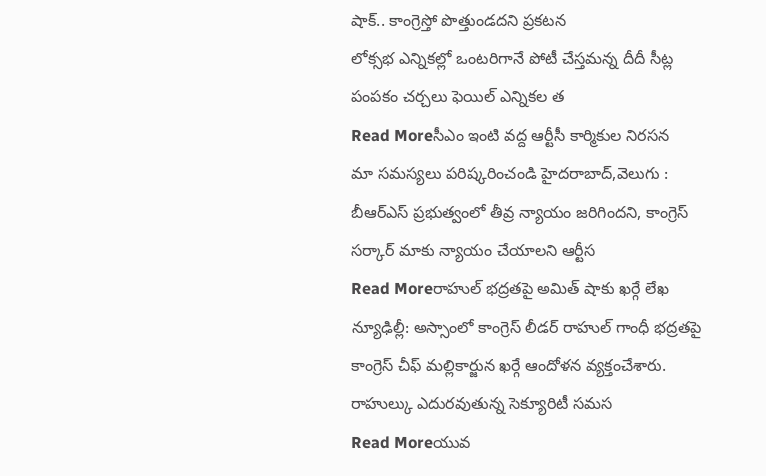షాక్.. కాంగ్రెస్తో పొత్తుండదని ప్రకటన
లోక్సభ ఎన్నికల్లో ఒంటరిగానే పోటీ చేస్తమన్న దీదీ సీట్ల పంపకం చర్చలు ఫెయిల్ ఎన్నికల త
Read Moreసీఎం ఇంటి వద్ద ఆర్టీసీ కార్మికుల నిరసన
మా సమస్యలు పరిష్కరించండి హైదరాబాద్,వెలుగు : బీఆర్ఎస్ ప్రభుత్వంలో తీవ్ర న్యాయం జరిగిందని, కాంగ్రెస్ సర్కార్ మాకు న్యాయం చేయాలని ఆర్టీస
Read Moreరాహుల్ భద్రతపై అమిత్ షాకు ఖర్గే లేఖ
న్యూఢిల్లీ: అస్సాంలో కాంగ్రెస్ లీడర్ రాహుల్ గాంధీ భద్రతపై కాంగ్రెస్ చీఫ్ మల్లికార్జున ఖర్గే ఆందోళన వ్యక్తంచేశారు. రాహుల్కు ఎదురవుతున్న సెక్యూరిటీ సమస
Read Moreయువ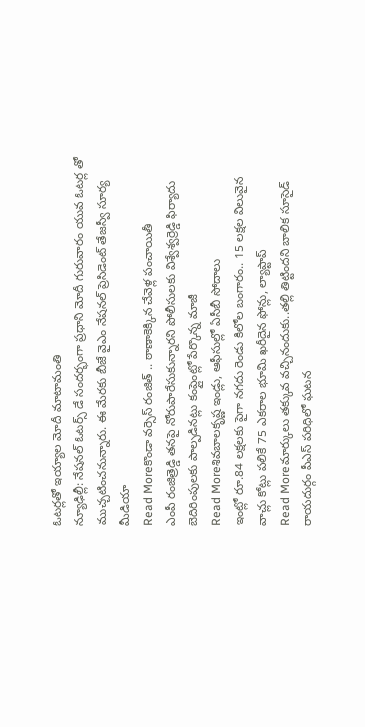ఓటర్లతో ఇయ్యాల మోదీ మాటామంతి
న్యూఢిల్లీ: నేషనల్ ఓటర్స్ డే సందర్భంగా ప్రధాని మోదీ గురువారం యువ ఓటర్ల తో ముచ్చటించనున్నారు. ఈ మేరకు బీజే వైఎం నేషనల్ ప్రెసిడెంట్ తేజస్వీ సూర్య మీడియా
Read Moreకొండా వర్సెస్ రంజిత్ .. ఠాణాకెక్కిన చేవెళ్ల పంచాయితీ
ఎంపీ రంజిత్రెడ్డి తనపై నోరుపారేసుకున్నారని పోలీసులకు విశ్వేశ్వర్రెడ్డి ఫిర్యాదు బెదిరింపులకు పాల్పడినట్లు కంప్లైంట్లో పేర్కొన్న మాజీ
Read Moreశివబాలకృష్ణ ఇండ్లు, ఆఫీసుల్లో ఏసీబీ సోదాలు
ఇంట్లో రూ.84 లక్షలకు పైగా నగదు రెండు కిలోల బంగారం.. 15 లక్షల విలువైన వాచ్లు కోట్లు పలికే 75 ఎకరాల భూమి ఖరీదైన ఫోన్లు, ల్యాప్టాప్
Read Moreమార్కులు తక్కువ వచ్చినందుకు..తల్లి తిట్టిందని బాలిక సూసైడ్
రాయదుర్గం పీఎస్ పరిధిలో ఘటన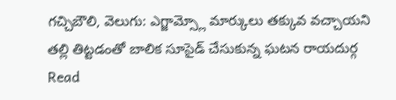గచ్చిబౌలి, వెలుగు: ఎగ్జామ్స్లో మార్కులు తక్కువ వచ్చాయని తల్లి తిట్టడంతో బాలిక సూసైడ్ చేసుకున్న ఘటన రాయదుర్గ
Read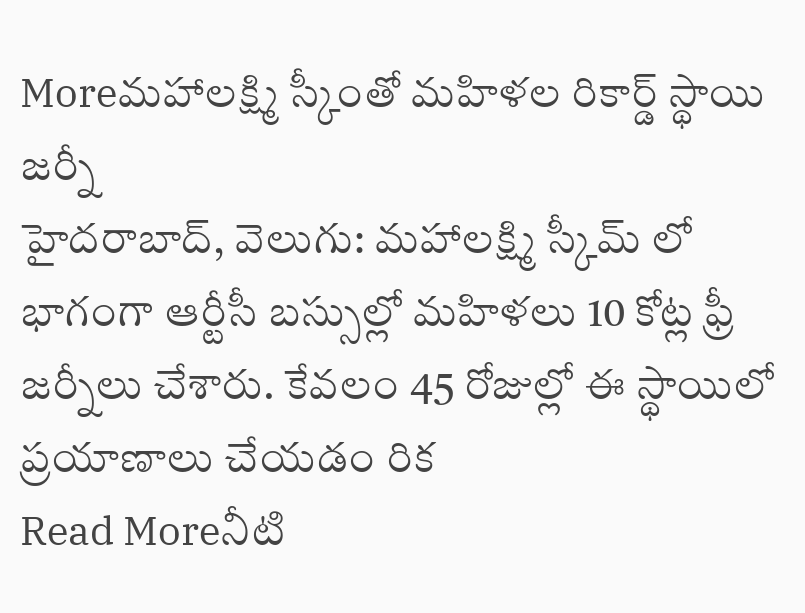Moreమహాలక్ష్మి స్కీంతో మహిళల రికార్డ్ స్థాయి జర్నీ
హైదరాబాద్, వెలుగు: మహాలక్ష్మి స్కీమ్ లో భాగంగా ఆర్టీసీ బస్సుల్లో మహిళలు 10 కోట్ల ఫ్రీ జర్నీలు చేశారు. కేవలం 45 రోజుల్లో ఈ స్థాయిలో ప్రయాణాలు చేయడం రిక
Read Moreనీటి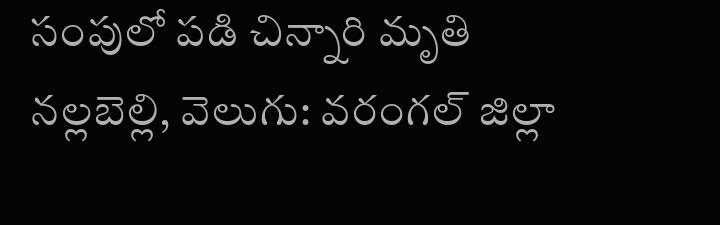సంపులో పడి చిన్నారి మృతి
నల్లబెల్లి, వెలుగు: వరంగల్ జిల్లా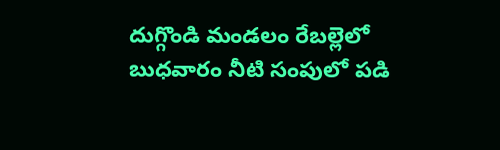దుగ్గొండి మండలం రేబల్లెలో బుధవారం నీటి సంపులో పడి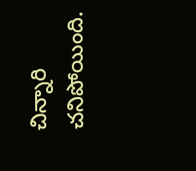చిన్నారి చనిపోయింది.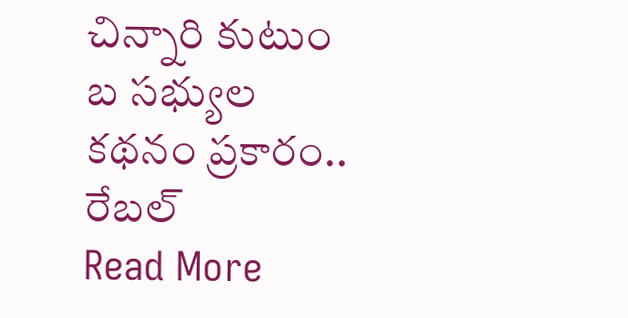చిన్నారి కుటుం బ సభ్యుల కథనం ప్రకారం.. రేబల్
Read More